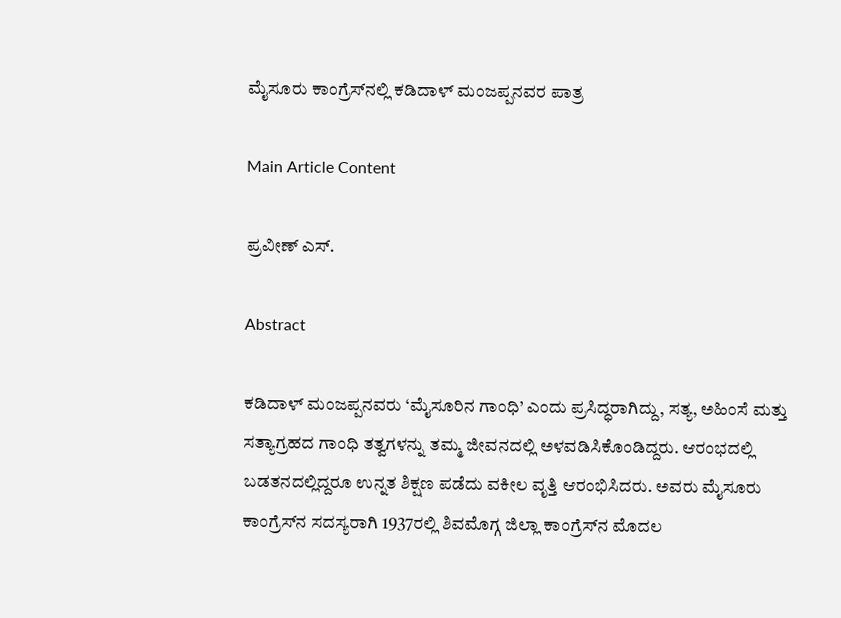ಮೈಸೂರು ಕಾಂಗ್ರೆಸ್‌ನಲ್ಲಿ ಕಡಿದಾಳ್ ಮಂಜಪ್ಪನವರ ಪಾತ್ರ

Main Article Content

ಪ್ರವೀಣ್ ಎಸ್.

Abstract

ಕಡಿದಾಳ್ ಮಂಜಪ್ಪನವರು ‘ಮೈಸೂರಿನ ಗಾಂಧಿ’ ಎಂದು ಪ್ರಸಿದ್ಧರಾಗಿದ್ದು, ಸತ್ಯ, ಅಹಿಂಸೆ ಮತ್ತು ಸತ್ಯಾಗ್ರಹದ ಗಾಂಧಿ ತತ್ವಗಳನ್ನು ತಮ್ಮ ಜೀವನದಲ್ಲಿ ಅಳವಡಿಸಿಕೊಂಡಿದ್ದರು. ಆರಂಭದಲ್ಲಿ ಬಡತನದಲ್ಲಿದ್ದರೂ ಉನ್ನತ ಶಿಕ್ಷಣ ಪಡೆದು ವಕೀಲ ವೃತ್ತಿ ಆರಂಭಿಸಿದರು. ಅವರು ಮೈಸೂರು ಕಾಂಗ್ರೆಸ್‌ನ ಸದಸ್ಯರಾಗಿ 1937ರಲ್ಲಿ ಶಿವಮೊಗ್ಗ ಜಿಲ್ಲಾ ಕಾಂಗ್ರೆಸ್‌ನ ಮೊದಲ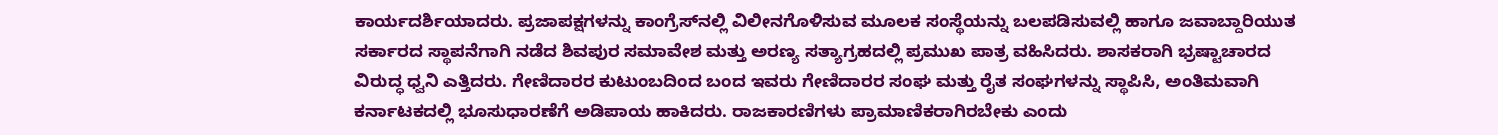ಕಾರ್ಯದರ್ಶಿಯಾದರು. ಪ್ರಜಾಪಕ್ಷಗಳನ್ನು ಕಾಂಗ್ರೆಸ್‌ನಲ್ಲಿ ವಿಲೀನಗೊಳಿಸುವ ಮೂಲಕ ಸಂಸ್ಥೆಯನ್ನು ಬಲಪಡಿಸುವಲ್ಲಿ ಹಾಗೂ ಜವಾಬ್ದಾರಿಯುತ ಸರ್ಕಾರದ ಸ್ಥಾಪನೆಗಾಗಿ ನಡೆದ ಶಿವಪುರ ಸಮಾವೇಶ ಮತ್ತು ಅರಣ್ಯ ಸತ್ಯಾಗ್ರಹದಲ್ಲಿ ಪ್ರಮುಖ ಪಾತ್ರ ವಹಿಸಿದರು. ಶಾಸಕರಾಗಿ ಭ್ರಷ್ಟಾಚಾರದ ವಿರುದ್ಧ ಧ್ವನಿ ಎತ್ತಿದರು. ಗೇಣಿದಾರರ ಕುಟುಂಬದಿಂದ ಬಂದ ಇವರು ಗೇಣಿದಾರರ ಸಂಘ ಮತ್ತು ರೈತ ಸಂಘಗಳನ್ನು ಸ್ಥಾಪಿಸಿ, ಅಂತಿಮವಾಗಿ ಕರ್ನಾಟಕದಲ್ಲಿ ಭೂಸುಧಾರಣೆಗೆ ಅಡಿಪಾಯ ಹಾಕಿದರು. ರಾಜಕಾರಣಿಗಳು ಪ್ರಾಮಾಣಿಕರಾಗಿರಬೇಕು ಎಂದು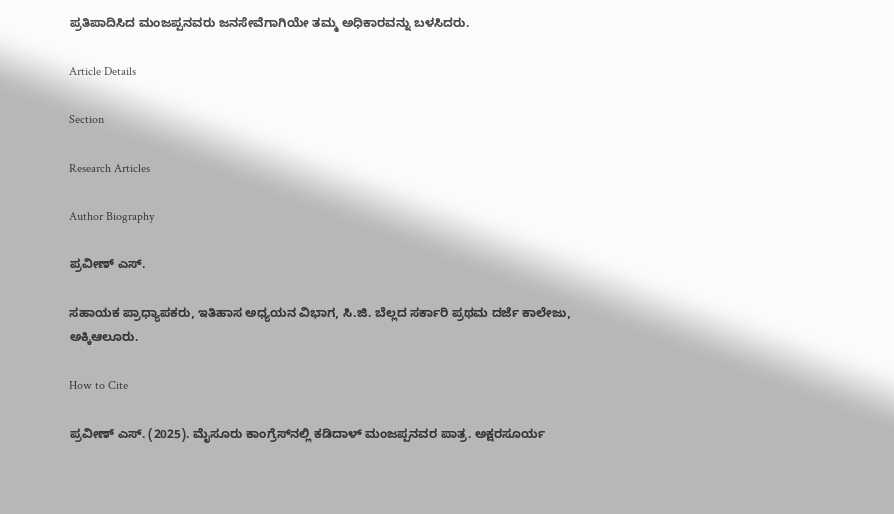ಪ್ರತಿಪಾದಿಸಿದ ಮಂಜಪ್ಪನವರು ಜನಸೇವೆಗಾಗಿಯೇ ತಮ್ಮ ಅಧಿಕಾರವನ್ನು ಬಳಸಿದರು.

Article Details

Section

Research Articles

Author Biography

ಪ್ರವೀಣ್ ಎಸ್.

ಸಹಾಯಕ ಪ್ರಾಧ್ಯಾಪಕರು, ಇತಿಹಾಸ ಅಧ್ಯಯನ ವಿಭಾಗ, ಸಿ.ಜಿ. ಬೆಲ್ಲದ ಸರ್ಕಾರಿ ಪ್ರಥಮ ದರ್ಜೆ ಕಾಲೇಜು, ಅಕ್ಕಿಆಲೂರು.

How to Cite

ಪ್ರವೀಣ್ ಎಸ್. (2025). ಮೈಸೂರು ಕಾಂಗ್ರೆಸ್‌ನಲ್ಲಿ ಕಡಿದಾಳ್ ಮಂಜಪ್ಪನವರ ಪಾತ್ರ. ಅಕ್ಷರಸೂರ್ಯ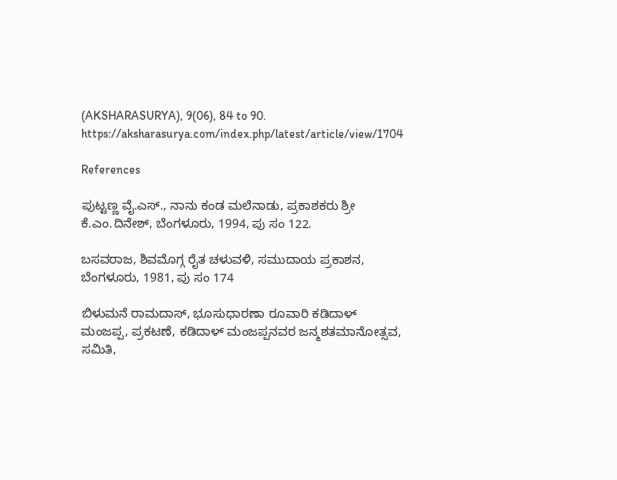(AKSHARASURYA), 9(06), 84 to 90. https://aksharasurya.com/index.php/latest/article/view/1704

References

ಪುಟ್ಟಣ್ಣ ವೈ.ಎಸ್., ನಾನು ಕಂಡ ಮಲೆನಾಡು, ಪ್ರಕಾಶಕರು ಶ್ರೀ ಕೆ.ಎಂ.ದಿನೇಶ್, ಬೆಂಗಳೂರು, 1994, ಪು ಸಂ 122.

ಬಸವರಾಜ, ಶಿವಮೊಗ್ಗ ರೈತ ಚಳುವಳಿ, ಸಮುದಾಯ ಪ್ರಕಾಶನ, ಬೆಂಗಳೂರು, 1981, ಪು ಸಂ 174

ಬಿಳುಮನೆ ರಾಮದಾಸ್, ಭೂಸುಧಾರಣಾ ರೂವಾರಿ ಕಡಿದಾಳ್ ಮಂಜಪ್ಪ, ಪ್ರಕಟಣೆ, ಕಡಿದಾಳ್ ಮಂಜಪ್ಪನವರ ಜನ್ಮಶತಮಾನೋತ್ಸವ, ಸಮಿತಿ,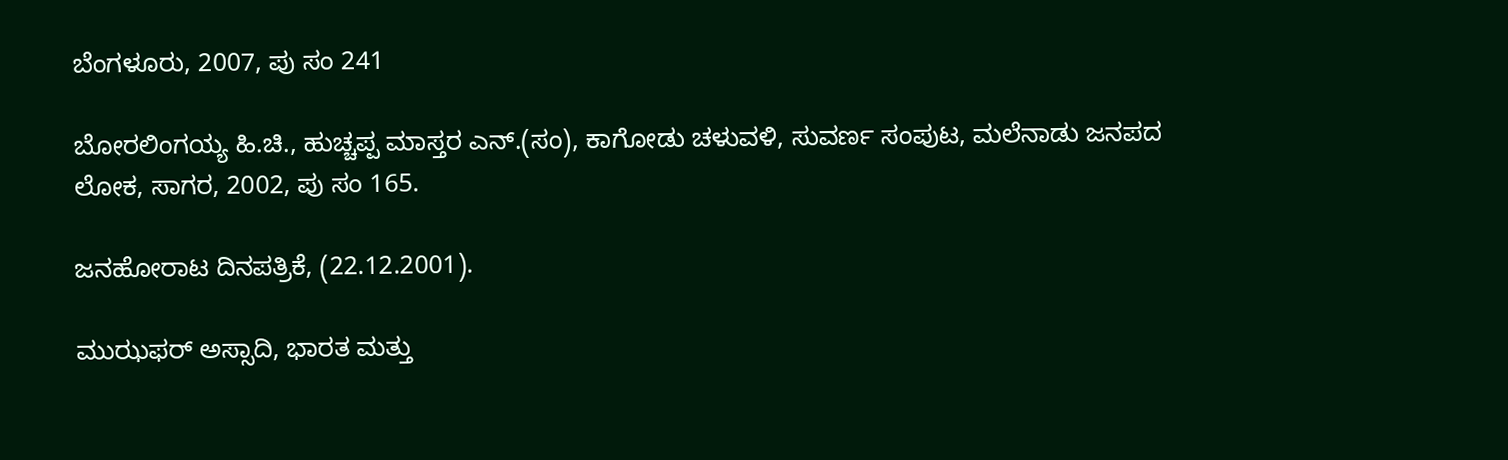ಬೆಂಗಳೂರು, 2007, ಪು ಸಂ 241

ಬೋರಲಿಂಗಯ್ಯ ಹಿ.ಚಿ., ಹುಚ್ಚಪ್ಪ ಮಾಸ್ತರ ಎನ್.(ಸಂ), ಕಾಗೋಡು ಚಳುವಳಿ, ಸುವರ್ಣ ಸಂಪುಟ, ಮಲೆನಾಡು ಜನಪದ ಲೋಕ, ಸಾಗರ, 2002, ಪು ಸಂ 165.

ಜನಹೋರಾಟ ದಿನಪತ್ರಿಕೆ, (22.12.2001).

ಮುಝಫರ್ ಅಸ್ಸಾದಿ, ಭಾರತ ಮತ್ತು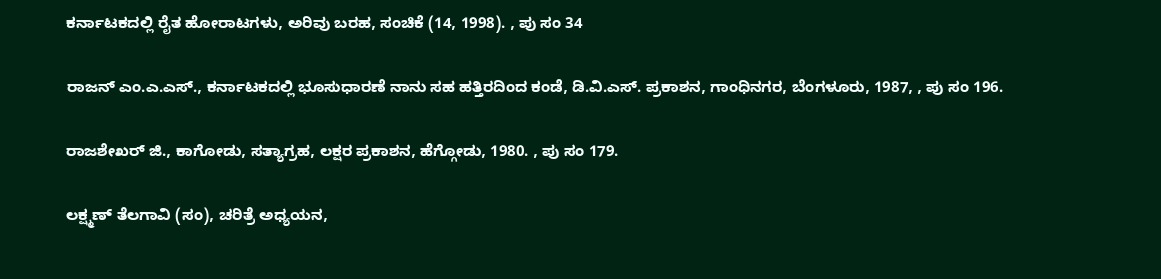ಕರ್ನಾಟಕದಲ್ಲಿ ರೈತ ಹೋರಾಟಗಳು, ಅರಿವು ಬರಹ, ಸಂಚಿಕೆ (14, 1998). , ಪು ಸಂ 34

ರಾಜನ್ ಎಂ.ಎ.ಎಸ್., ಕರ್ನಾಟಕದಲ್ಲಿ ಭೂಸುಧಾರಣೆ ನಾನು ಸಹ ಹತ್ತಿರದಿಂದ ಕಂಡೆ, ಡಿ.ವಿ.ಎಸ್. ಪ್ರಕಾಶನ, ಗಾಂಧಿನಗರ, ಬೆಂಗಳೂರು, 1987, , ಪು ಸಂ 196.

ರಾಜಶೇಖರ್ ಜಿ., ಕಾಗೋಡು, ಸತ್ಯಾಗ್ರಹ, ಲಕ್ಷರ ಪ್ರಕಾಶನ, ಹೆಗ್ಗೋಡು, 1980. , ಪು ಸಂ 179.

ಲಕ್ಷ್ಮಣ್ ತೆಲಗಾವಿ (ಸಂ), ಚರಿತ್ರೆ ಅಧ್ಯಯನ,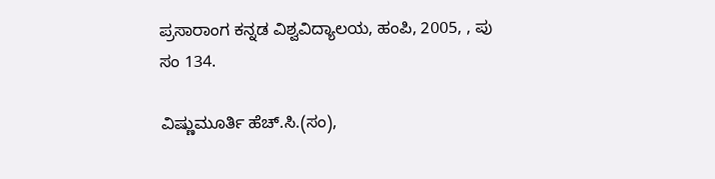ಪ್ರಸಾರಾಂಗ ಕನ್ನಡ ವಿಶ್ವವಿದ್ಯಾಲಯ, ಹಂಪಿ, 2005, , ಪು ಸಂ 134.

ವಿಷ್ಣುಮೂರ್ತಿ ಹೆಚ್.ಸಿ.(ಸಂ),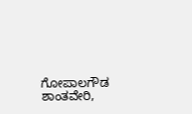ಗೋಪಾಲಗೌಡ ಶಾಂತವೇರಿ,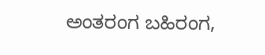ಅಂತರಂಗ ಬಹಿರಂಗ,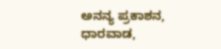ಅನನ್ಯ ಪ್ರಕಾಶನ, ಧಾರವಾಡ,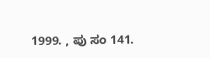1999. , ಪು ಸಂ 141.